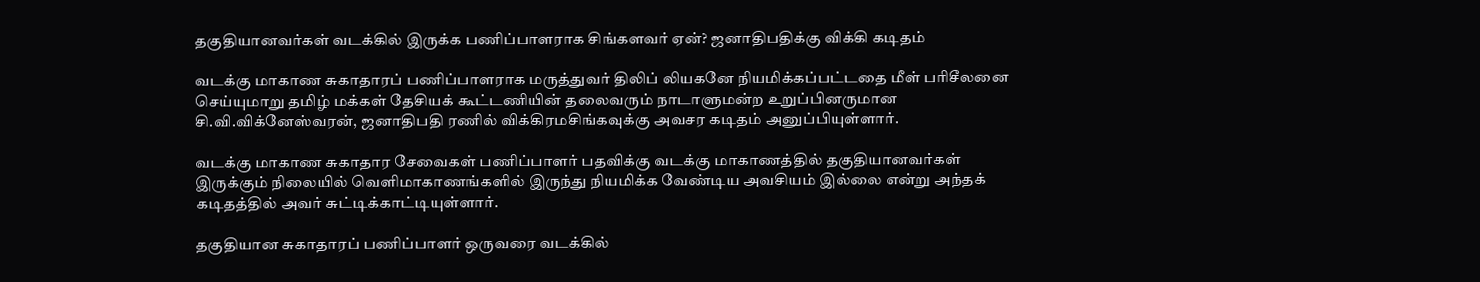தகுதியானவர்கள் வடக்கில் இருக்க பணிப்பாளராக சிங்களவர் ஏன்? ஜனாதிபதிக்கு விக்கி கடிதம்

வடக்கு மாகாண சுகாதாரப் பணிப்பாளராக மருத்துவர் திலிப் லியகனே நியமிக்கப்பட்டதை மீள் பரிசீலனை செய்யுமாறு தமிழ் மக்கள் தேசியக் கூட்டணியின் தலைவரும் நாடாளுமன்ற உறுப்பினருமான சி.வி.விக்னேஸ்வரன், ஜனாதிபதி ரணில் விக்கிரமசிங்கவுக்கு அவசர கடிதம் அனுப்பியுள்ளார்.

வடக்கு மாகாண சுகாதார சேவைகள் பணிப்பாளர் பதவிக்கு வடக்கு மாகாணத்தில் தகுதியானவர்கள் இருக்கும் நிலையில் வெளிமாகாணங்களில் இருந்து நியமிக்க வேண்டிய அவசியம் இல்லை என்று அந்தக் கடிதத்தில் அவர் சுட்டிக்காட்டியுள்ளார்.

தகுதியான சுகாதாரப் பணிப்பாளர் ஒருவரை வடக்கில்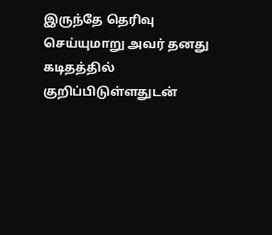இருந்தே தெரிவு செய்யுமாறு அவர் தனது கடிதத்தில் குறிப்பிடுள்ளதுடன்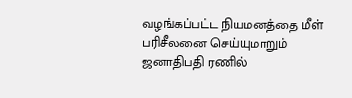வழங்கப்பட்ட நியமனத்தை மீள் பரிசீலனை செய்யுமாறும் ஜனாதிபதி ரணில்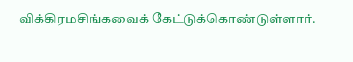விக்கிரமசிங்கவைக் கேட்டுக்கொண்டுள்ளார்.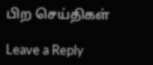பிற செய்திகள்

Leave a Reply